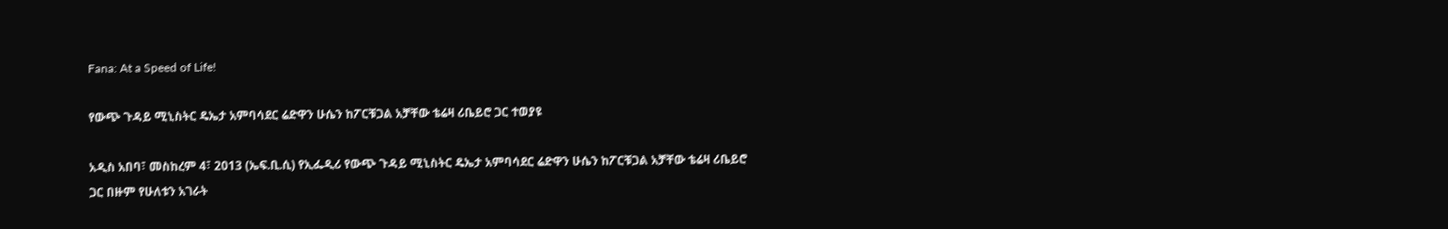Fana: At a Speed of Life!

የውጭ ጉዳይ ሚኒስትር ዴኤታ አምባሳደር ሬድዋን ሁሴን ከፖርቹጋል አቻቸው ቴሬዛ ሪቤይሮ ጋር ተወያዩ

አዲስ አበባ፣ መስከረም 4፣ 2013 (ኤፍ.ቢ.ሲ) የኢፌዲሪ የውጭ ጉዳይ ሚኒስትር ዴኤታ አምባሳደር ሬድዋን ሁሴን ከፖርቹጋል አቻቸው ቴሬዛ ሪቤይሮ ጋር በዙም የሁለቱን አገራት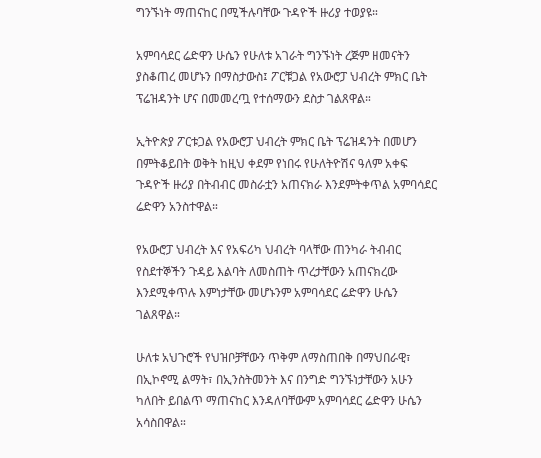ግንኙነት ማጠናከር በሚችሉባቸው ጉዳዮች ዙሪያ ተወያዩ።

አምባሳደር ሬድዋን ሁሴን የሁለቱ አገራት ግንኙነት ረጅም ዘመናትን ያስቆጠረ መሆኑን በማስታውስ፤ ፖርቹጋል የአውሮፓ ህብረት ምክር ቤት ፕሬዝዳንት ሆና በመመረጧ የተሰማውን ደስታ ገልጸዋል።

ኢትዮጵያ ፖርቱጋል የአውሮፓ ህብረት ምክር ቤት ፕሬዝዳንት በመሆን በምትቆይበት ወቅት ከዚህ ቀደም የነበሩ የሁለትዮሽና ዓለም አቀፍ ጉዳዮች ዙሪያ በትብብር መስራቷን አጠናክራ እንደምትቀጥል አምባሳደር ሬድዋን አንስተዋል።

የአውሮፓ ህብረት እና የአፍሪካ ህብረት ባላቸው ጠንካራ ትብብር የስደተኞችን ጉዳይ እልባት ለመስጠት ጥረታቸውን አጠናክረው እንደሚቀጥሉ እምነታቸው መሆኑንም አምባሳደር ሬድዋን ሁሴን ገልጸዋል።

ሁለቱ አህጉሮች የህዝቦቻቸውን ጥቅም ለማስጠበቅ በማህበራዊ፣ በኢኮኖሚ ልማት፣ በኢንስትመንት እና በንግድ ግንኙነታቸውን አሁን ካለበት ይበልጥ ማጠናከር እንዳለባቸውም አምባሳደር ሬድዋን ሁሴን አሳስበዋል።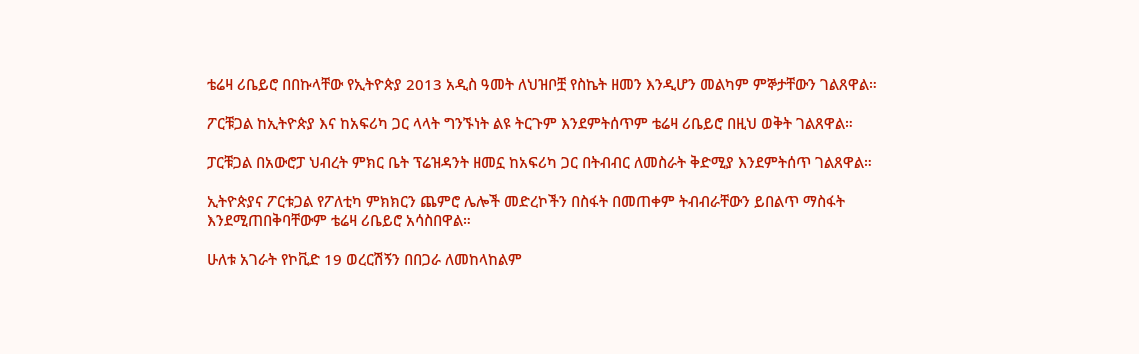ቴሬዛ ሪቤይሮ በበኩላቸው የኢትዮጵያ 2013 አዲስ ዓመት ለህዝቦቿ የስኬት ዘመን እንዲሆን መልካም ምኞታቸውን ገልጸዋል።

ፖርቹጋል ከኢትዮጵያ እና ከአፍሪካ ጋር ላላት ግንኙነት ልዩ ትርጉም እንደምትሰጥም ቴሬዛ ሪቤይሮ በዚህ ወቅት ገልጸዋል።

ፓርቹጋል በአውሮፓ ህብረት ምክር ቤት ፕሬዝዳንት ዘመኗ ከአፍሪካ ጋር በትብብር ለመስራት ቅድሚያ እንደምትሰጥ ገልጸዋል።

ኢትዮጵያና ፖርቱጋል የፖለቲካ ምክክርን ጨምሮ ሌሎች መድረኮችን በስፋት በመጠቀም ትብብራቸውን ይበልጥ ማስፋት እንደሚጠበቅባቸውም ቴሬዛ ሪቤይሮ አሳስበዋል።

ሁለቱ አገራት የኮቪድ 19 ወረርሽኝን በበጋራ ለመከላከልም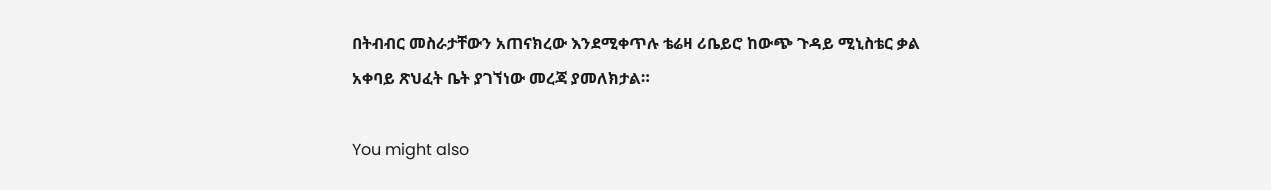በትብብር መስራታቸውን አጠናክረው እንደሚቀጥሉ ቴሬዛ ሪቤይሮ ከውጭ ጉዳይ ሚኒስቴር ቃል አቀባይ ጽህፈት ቤት ያገኘነው መረጃ ያመለክታል።

You might also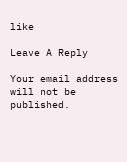like

Leave A Reply

Your email address will not be published.